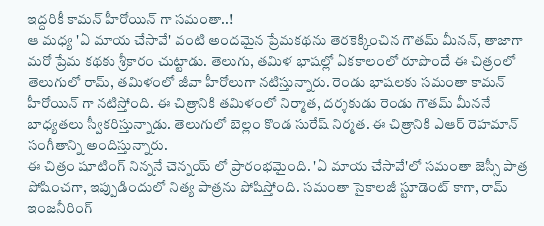ఇద్దరికీ కామన్ హీరోయిన్ గా సమంతా..!
ఆ మధ్య 'ఏ మాయ చేసావే' వంటి అందమైన ప్రేమకథను తెరకెక్కించిన గౌతమ్ మీనన్, తాజాగా మరో ప్రేమ కథకు శ్రీకారం చుట్టాడు. తెలుగు, తమిళ భాషల్లో ఏకకాలంలో రూపొందే ఈ చిత్రంలో తెలుగులో రామ్, తమిళంలో జీవా హీరోలుగా నటిస్తున్నారు. రెండు భాషలకు సమంతా కామన్ హీరోయిన్ గా నటిస్తోంది. ఈ చిత్రానికి తమిళంలో నిర్మాత, దర్శకుడు రెండు గౌతమ్ మీననే బాధ్యతలు స్వీకరిస్తున్నాడు. తెలుగులో బెల్లం కొండ సురేష్ నిర్మత. ఈ చిత్రానికి ఎఆర్ రెహమాన్ సంగీతాన్ని అందిస్తున్నారు.
ఈ చిత్రం షూటింగ్ నిన్ననే చెన్నయ్ లో ప్రారంభమైంది. 'ఏ మాయ చేసావే'లో సమంతా జెస్సీ పాత్ర పోషించగా, ఇప్పుడిందులో నిత్య పాత్రను పోషిస్తోంది. సమంతా సైకాలజీ స్టూడెంట్ కాగా, రామ్ ఇంజనీరింగ్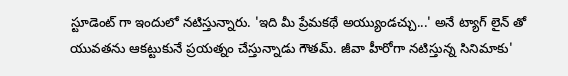స్టూడెంట్ గా ఇందులో నటిస్తున్నారు. 'ఇది మీ ప్రేమకథే అయ్యుండచ్చు...' అనే ట్యాగ్ లైన్ తో యువతను ఆకట్టుకునే ప్రయత్నం చేస్తున్నాడు గౌతమ్. జీవా హీరోగా నటిస్తున్న సినిమాకు'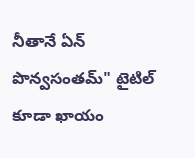నీతానే ఏన్ పొన్వసంతమ్" టైటిల్ కూడా ఖాయం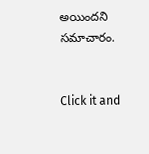అయిందని సమాచారం.


Click it and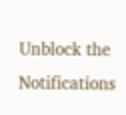Unblock the Notifications